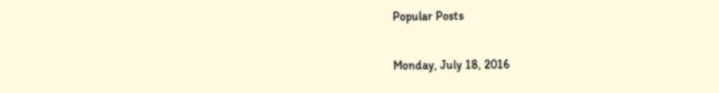Popular Posts

Monday, July 18, 2016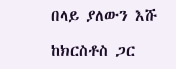በላይ ያለውን እሹ

ከክርስቶስ ጋር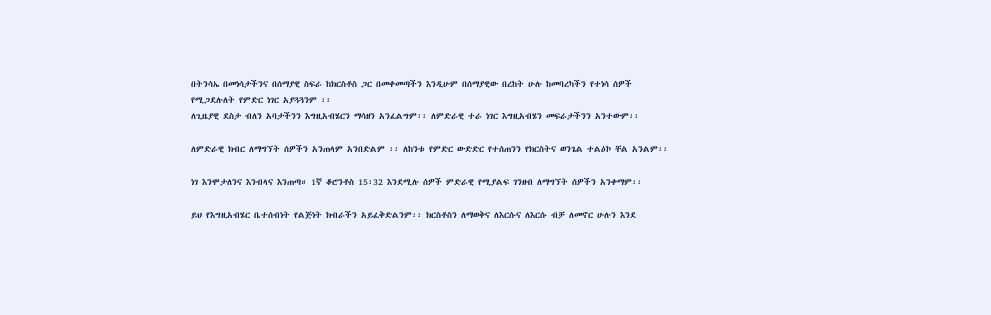በትንሳኤ በመነሳታችንና በሰማያዊ ስፍራ ከክርስቶስ ጋር በመቀመጣችን እንዲሁም በሰማያዊው በረከት ሁሉ ከመባረካችን የተነሳ ሰዎች የሚጋደሉለት የምድር ነገር አያጓጓንም ፡፡
ለጊዜያዊ ደስታ ብለን አባታችንን እግዚአብሄርን ማሳዘን አንፈልግም፡፡ ለምድራዊ ተራ ነገር እግዚአብሄን መፍራታችንን አንተውም፡፡

ለምድራዊ ክብር ለማግኘት ሰዎችን አንጠላም አንበድልም ፡፡ ለከንቱ የምድር ውድድር የተሰጠንን የክርስትና ወንጌል ተልዕኮ ቸል አንልም፡፡

ነገ እንሞታለንና እንብላና እንጠጣ። 1ኛ ቆሮንቶስ 15፡32 እንደሚሉ ሰዎች ምድራዊ የሚያልፍ ገንዘብ ለማግኘት ሰዎችን አንቀማም፡፡

ይህ የእግዚአብሄር ቤተሰብነት የልጅነት ክብራችን አይፈቅድልንም፡፡ ክርስቶስን ለማወቅና ለእርሱና ለእርሱ ብቻ ለመኖር ሁሉን እንደ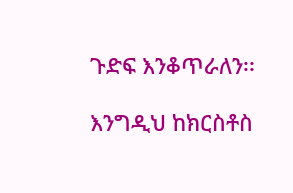ጉድፍ እንቆጥራለን፡፡

እንግዲህ ከክርስቶስ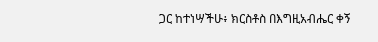ጋር ከተነሣችሁ፥ ክርስቶስ በእግዚአብሔር ቀኝ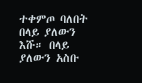ተቀምጦ ባለበት በላይ ያለውን እሹ። በላይ ያለውን አስቡ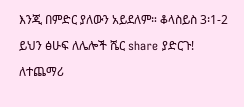እንጂ በምድር ያለውን አይደለም። ቆላስይስ 3፡1-2

ይህን ፅሁፍ ለሌሎች ሼር share ያድርጉ!

ለተጨማሪ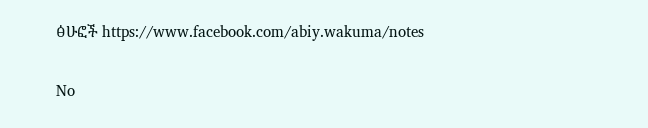ፅሁፎች https://www.facebook.com/abiy.wakuma/notes

No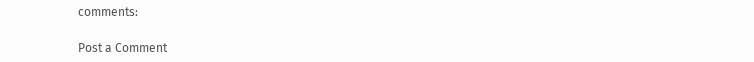comments:

Post a Comment